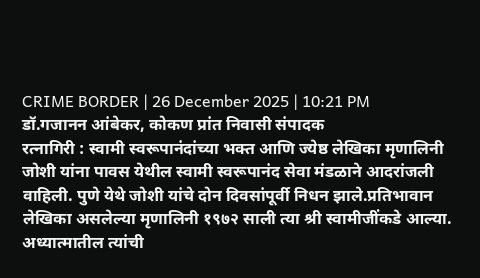CRIME BORDER | 26 December 2025 | 10:21 PM
डॉ.गजानन आंबेकर, कोकण प्रांत निवासी संपादक
रत्नागिरी : स्वामी स्वरूपानंदांच्या भक्त आणि ज्येष्ठ लेखिका मृणालिनी जोशी यांना पावस येथील स्वामी स्वरूपानंद सेवा मंडळाने आदरांजली वाहिली. पुणे येथे जोशी यांचे दोन दिवसांपूर्वी निधन झाले.प्रतिभावान लेखिका असलेल्या मृणालिनी १९७२ साली त्या श्री स्वामीजींकडे आल्या. अध्यात्मातील त्यांची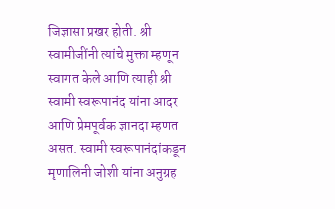जिज्ञासा प्रखर होती. श्री स्वामीजींनी त्यांचे मुक्ता म्हणून स्वागत केले आणि त्याही श्री स्वामी स्वरूपानंद यांना आदर आणि प्रेमपूर्वक ज्ञानदा म्हणत असत. स्वामी स्वरूपानंदांकडून मृणालिनी जोशी यांना अनुग्रह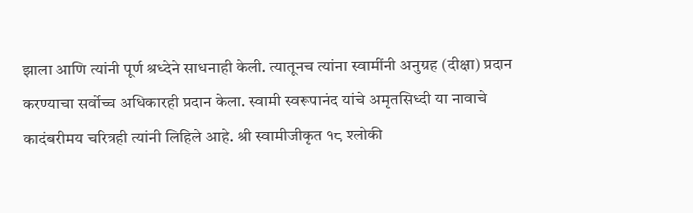झाला आणि त्यांनी पूर्ण श्रध्देने साधनाही केली. त्यातूनच त्यांना स्वामींनी अनुग्रह (दीक्षा) प्रदान करण्याचा सर्वोच्च अधिकारही प्रदान केला. स्वामी स्वरूपानंद यांचे अमृतसिध्दी या नावाचे कादंबरीमय चरित्रही त्यांनी लिहिले आहे. श्री स्वामीजीकृत १८ श्लोकी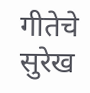गीतेचे सुरेख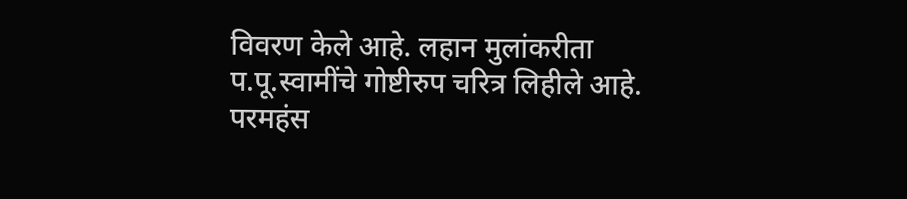विवरण केले आहे. लहान मुलांकरीता प.पू.स्वामींचे गोष्टीरुप चरित्र लिहीले आहे. परमहंस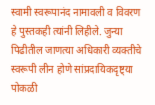स्वामी स्वरूपानंद नामावली व विवरण हे पुस्तकही त्यांनी लिहीले. जुन्या पिढीतील जाणत्या अधिकारी व्यक्तीचे स्वरूपी लीन होणे सांप्रदायिकदृष्ट्या पोकळी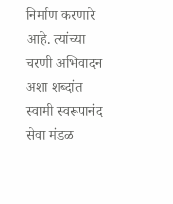निर्माण करणारे आहे. त्यांच्या चरणी अभिवादन अशा शब्दांत स्वामी स्वरूपानंद सेवा मंडळ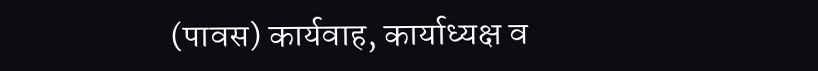(पावस) कार्यवाह, कार्याध्यक्ष व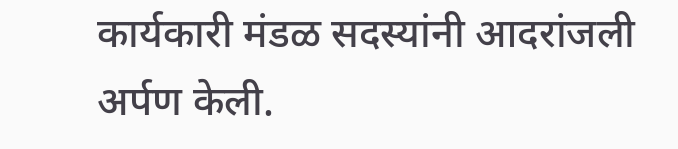कार्यकारी मंडळ सदस्यांनी आदरांजली अर्पण केली.